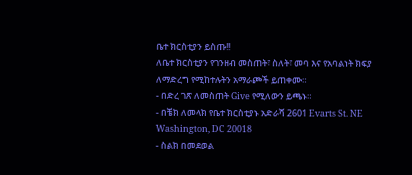ቤተ ክርስቲያን ይስጡ!!
ለቤተ ክርስቲያን የገንዘብ መስጠት፣ ስለት፣ መባ እና የአባልነት ክፍያ ለማድረግ የሚከተሉትን አማራጮች ይጠቀሙ።
- በድረ ገጽ ለመስጠት Give የሚለውን ይጫኑ።
- በቼክ ለመላክ የቤተ ክርስቲያኑ አድራሻ 2601 Evarts St. NE Washington, DC 20018
- ስልክ በመደወል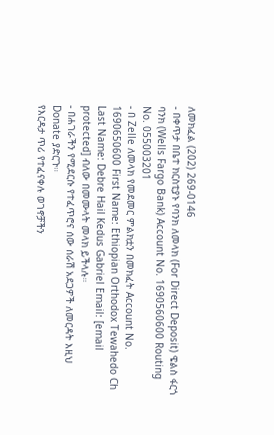ለመክፈል (202) 269-0146
- በቀጥታ በቤተ ክርስቲያኑ የባንክ ለመላክ (For Direct Deposit) ዌልስ ፋርጎ ባንክ (Wells Fargo Bank) Account No. 1690560600 Routing No. 055003201
- በ Zelle ለመላክ የመደመር ምልክቷን በመክፈት Account No. 1690650600 First Name: Ethiopian Orthodox Tewahedo Ch Last Name: Debre Hail Kedus Gabriel Email: [email protected] ብለው በመሙላት መላክ ይችላሉ።
- በሐገራችን የሚደርሱ የተፈጥሮና ሰው ሰራሽ አደጋዎች ለመርዳት እዚህ Donate ያድርጉ።
የእርዳታ ጥሪ የተፈናቀሉ ወገኖቻችን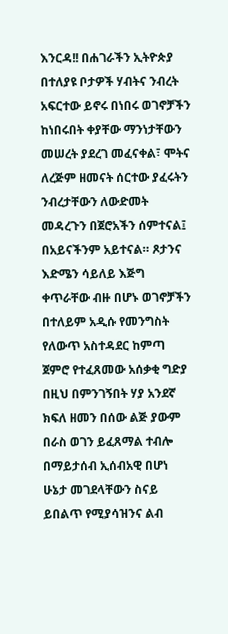እንርዳ!! በሐገራችን ኢትዮጵያ በተለያዩ ቦታዎች ሃብትና ንብረት አፍርተው ይኖሩ በነበሩ ወገኖቻችን ከነበሩበት ቀያቸው ማንነታቸውን መሠረት ያደረገ መፈናቀል፣ ሞትና ለረጅም ዘመናት ሰርተው ያፈሩትን ንብረታቸውን ለውድመት መዳረጉን በጀሮአችን ሰምተናል፤ በአይናችንም አይተናል። ጾታንና እድሜን ሳይለይ እጅግ ቀጥራቸው ብዙ በሆኑ ወገኖቻችን በተለይም አዲሱ የመንግስት የለውጥ አስተዳደር ከምጣ ጀምሮ የተፈጸመው አሰቃቂ ግድያ በዚህ በምንገኝበት ሃያ አንደኛ ክፍለ ዘመን በሰው ልጅ ያውም በራስ ወገን ይፈጸማል ተብሎ በማይታሰብ ኢሰብአዊ በሆነ ሁኔታ መገደላቸውን ስናይ ይበልጥ የሚያሳዝንና ልብ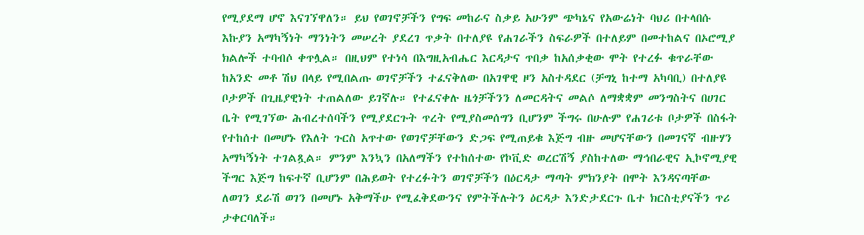የሚያደማ ሆኖ እናገኘዋለን። ይህ የወገኖቻችን የግፍ መከራና ስቃይ አሁንም ጭካኔና የአውሬነት ባህሪ በተላበሱ እኩያን አማካኝነት ማንነትን መሠረት ያደረገ ጥቃት በተለያዩ የሐገራችን ስፍራዎች በተለይም በመተከልና በኦሮሚያ ክልሎች ተባብሶ ቀጥሏል። በዚህም የተነሳ በእግዚአብሔር እርዳታና ጥበቃ ከአሰቃቂው ሞት የተረፉ ቁጥራቸው ከአንድ መቶ ሽህ በላይ የሚበልጡ ወገኖቻችን ተፈናቅለው በአገዋዊ ዞን አስተዳደር (ቻግኒ ከተማ አካባቢ) በተለያዩ ቦታዎች በጊዜያዊነት ተጠልለው ይገኛሉ። የተፈናቀሉ ዜጎቻችንን ለመርዳትና መልሶ ለማቋቋም መንግስትና በሀገር ቤት የሚገኘው ሕብረተሰባችን የሚያደርጉት ጥረት የሚያስመሰግን ቢሆንም ችግሩ በሁሉም የሐገሪቱ ቦታዎች በስፋት የተከሰተ በመሆኑ የእለት ጉርስ አጥተው የወገኖቻቸውን ድጋፍ የሚጠይቁ እጅግ ብዙ መሆናቸውን በመገናኛ ብዙሃን አማካኝነት ተገልጿል። ምንም እንኳን በአለማችን የተከሰተው የኮቪድ ወረርሽኝ ያስከተለው ማኅበራዊና ኢኮኖሚያዊ ችግር እጅግ ከፍተኛ ቢሆንም በሕይወት የተረፉትን ወገኖቻችን በዕርዳታ ማጣት ምክንያት በሞት እንዳናጣቸው ለወገን ደራሽ ወገን በመሆኑ አቅማችሁ የሚፈቅደውንና የምትችሉትን ዕርዳታ እንድታደርጉ ቤተ ክርስቲያናችን ጥሪ ታቀርባለች።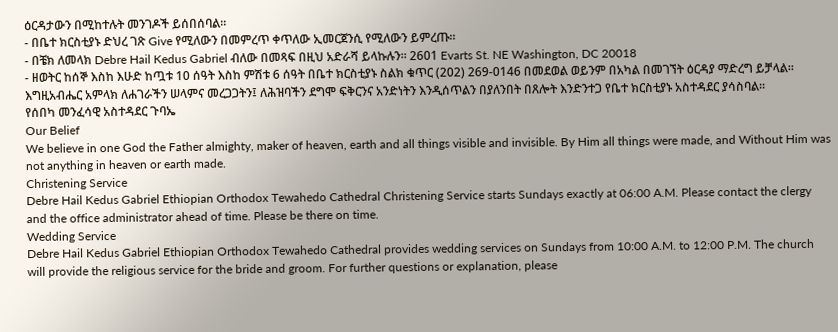ዕርዳታውን በሚከተሉት መንገዶች ይሰበሰባል።
- በቤተ ክርስቲያኑ ድህረ ገጽ Give የሚለውን በመምረጥ ቀጥለው ኢመርጀንሲ የሚለውን ይምረጡ።
- በቼክ ለመላክ Debre Hail Kedus Gabriel ብለው በመጻፍ በዚህ አድራሻ ይላኩሉን። 2601 Evarts St. NE Washington, DC 20018
- ዘወትር ከሰኞ እስከ እሁድ ከጧቱ 10 ሰዓት እስከ ምሽቱ 6 ሰዓት በቤተ ክርስቲያኑ ስልክ ቁጥር (202) 269-0146 በመደወል ወይንም በአካል በመገኘት ዕርዳያ ማድረግ ይቻላል።
እግዚአብሔር አምላክ ለሐገራችን ሠላምና መረጋጋትን፤ ለሕዝባችን ደግሞ ፍቅርንና አንድነትን እንዲሰጥልን በያለንበት በጸሎት እንድንተጋ የቤተ ክርስቲያኑ አስተዳደር ያሳስባል።
የሰበካ መንፈሳዊ አስተዳደር ጉባኤ
Our Belief
We believe in one God the Father almighty, maker of heaven, earth and all things visible and invisible. By Him all things were made, and Without Him was not anything in heaven or earth made.
Christening Service
Debre Hail Kedus Gabriel Ethiopian Orthodox Tewahedo Cathedral Christening Service starts Sundays exactly at 06:00 A.M. Please contact the clergy and the office administrator ahead of time. Please be there on time.
Wedding Service
Debre Hail Kedus Gabriel Ethiopian Orthodox Tewahedo Cathedral provides wedding services on Sundays from 10:00 A.M. to 12:00 P.M. The church will provide the religious service for the bride and groom. For further questions or explanation, please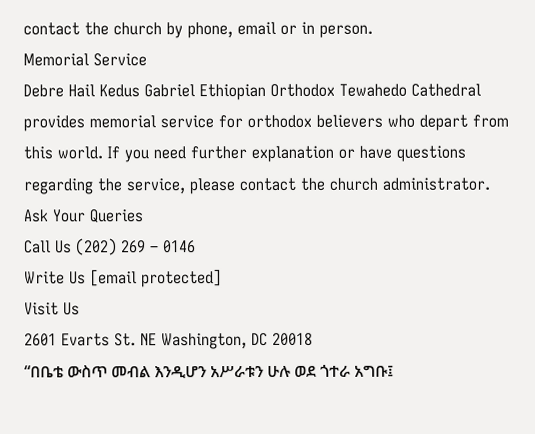contact the church by phone, email or in person.
Memorial Service
Debre Hail Kedus Gabriel Ethiopian Orthodox Tewahedo Cathedral provides memorial service for orthodox believers who depart from this world. If you need further explanation or have questions regarding the service, please contact the church administrator.
Ask Your Queries
Call Us (202) 269 – 0146
Write Us [email protected]
Visit Us
2601 Evarts St. NE Washington, DC 20018
“በቤቴ ውስጥ መብል እንዲሆን አሥራቱን ሁሉ ወደ ጎተራ አግቡ፤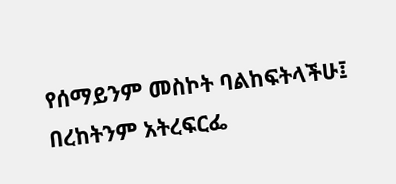የሰማይንም መስኮት ባልከፍትላችሁ፤ በረከትንም አትረፍርፌ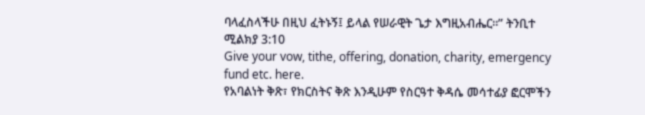ባላፈስላችሁ በዚህ ፈትኑኝ፤ ይላል የሠራዊት ጌታ እግዚአብሔር።” ትንቢተ ሚልክያ 3:10
Give your vow, tithe, offering, donation, charity, emergency fund etc. here.
የአባልነት ቅጽ፣ የክርስትና ቅጽ እንዲሁም የስርዓተ ቅዳሴ መሳተፊያ ፎርሞችን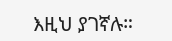እዚህ ያገኛሉ።